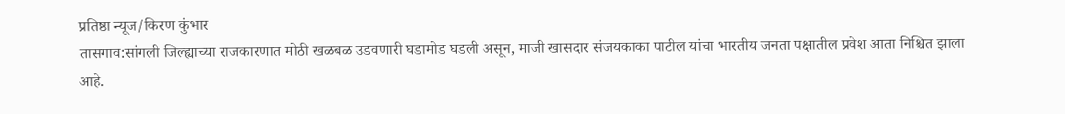प्रतिष्ठा न्यूज/किरण कुंभार
तासगाव:सांगली जिल्ह्याच्या राजकारणात मोठी खळबळ उडवणारी घडामोड घडली असून, माजी खासदार संजयकाका पाटील यांचा भारतीय जनता पक्षातील प्रवेश आता निश्चित झाला आहे.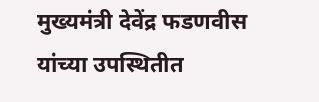मुख्यमंत्री देवेंद्र फडणवीस यांच्या उपस्थितीत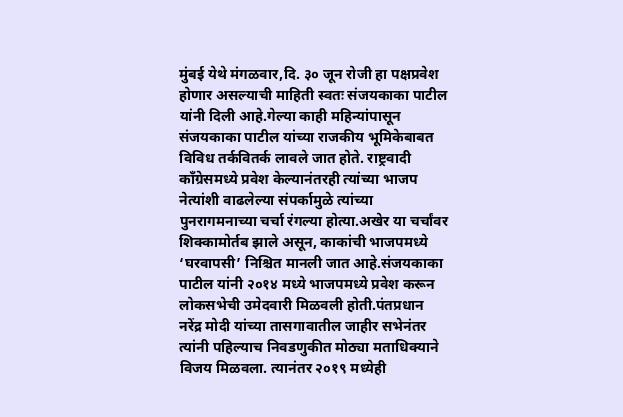मुंबई येथे मंगळवार,दि. ३० जून रोजी हा पक्षप्रवेश होणार असल्याची माहिती स्वतः संजयकाका पाटील यांनी दिली आहे.गेल्या काही महिन्यांपासून संजयकाका पाटील यांच्या राजकीय भूमिकेबाबत विविध तर्कवितर्क लावले जात होते. राष्ट्रवादी काँग्रेसमध्ये प्रवेश केल्यानंतरही त्यांच्या भाजप नेत्यांशी वाढलेल्या संपर्कामुळे त्यांच्या पुनरागमनाच्या चर्चा रंगल्या होत्या.अखेर या चर्चांवर शिक्कामोर्तब झाले असून, काकांची भाजपमध्ये ‘घरवापसी’ निश्चित मानली जात आहे.संजयकाका पाटील यांनी २०१४ मध्ये भाजपमध्ये प्रवेश करून लोकसभेची उमेदवारी मिळवली होती.पंतप्रधान नरेंद्र मोदी यांच्या तासगावातील जाहीर सभेनंतर त्यांनी पहिल्याच निवडणुकीत मोठ्या मताधिक्याने विजय मिळवला. त्यानंतर २०१९ मध्येही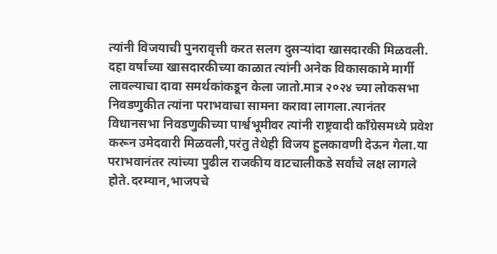त्यांनी विजयाची पुनरावृत्ती करत सलग दुसऱ्यांदा खासदारकी मिळवली. दहा वर्षांच्या खासदारकीच्या काळात त्यांनी अनेक विकासकामे मार्गी लावल्याचा दावा समर्थकांकडून केला जातो.मात्र २०२४ च्या लोकसभा निवडणुकीत त्यांना पराभवाचा सामना करावा लागला.त्यानंतर विधानसभा निवडणुकीच्या पार्श्वभूमीवर त्यांनी राष्ट्रवादी काँग्रेसमध्ये प्रवेश करून उमेदवारी मिळवली,परंतु तेथेही विजय हुलकावणी देऊन गेला.या पराभवानंतर त्यांच्या पुढील राजकीय वाटचालीकडे सर्वांचे लक्ष लागले होते.दरम्यान,भाजपचे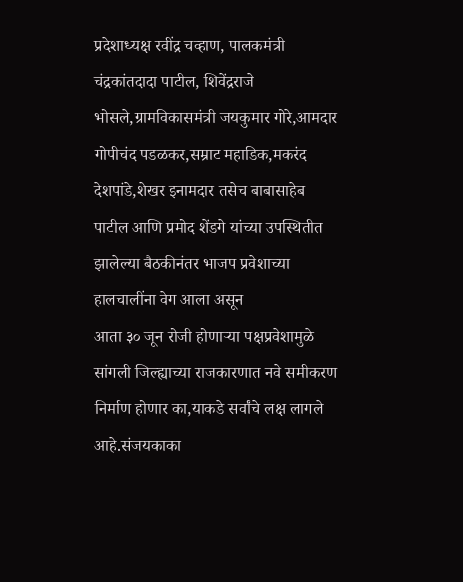प्रदेशाध्यक्ष रवींद्र चव्हाण, पालकमंत्री चंद्रकांतदादा पाटील, शिवेंद्रराजे भोसले,ग्रामविकासमंत्री जयकुमार गोरे,आमदार गोपीचंद पडळकर,सम्राट महाडिक,मकरंद देशपांडे,शेखर इनामदार तसेच बाबासाहेब पाटील आणि प्रमोद शेंडगे यांच्या उपस्थितीत झालेल्या बैठकीनंतर भाजप प्रवेशाच्या हालचालींना वेग आला असून
आता ३० जून रोजी होणाऱ्या पक्षप्रवेशामुळे सांगली जिल्ह्याच्या राजकारणात नवे समीकरण निर्माण होणार का,याकडे सर्वांचे लक्ष लागले आहे.संजयकाका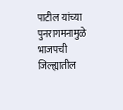पाटील यांच्या पुनरागमनामुळे भाजपची जिल्ह्यातील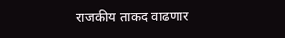राजकीय ताकद वाढणार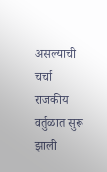असल्याची चर्चा राजकीय वर्तुळात सुरू झाली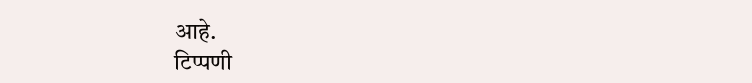आहे.
टिप्पणी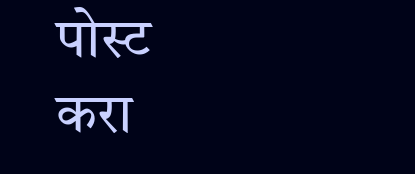पोस्ट करा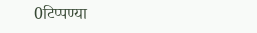0टिप्पण्या